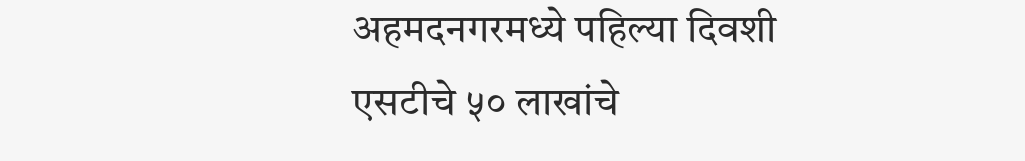अहमदनगरमध्ये पहिल्या दिवशी एसटीचे ५० लाखांचे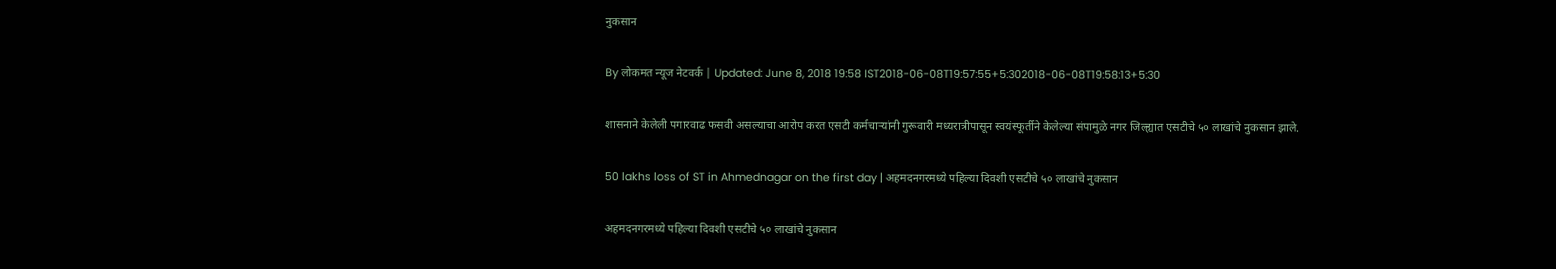नुकसान

By लोकमत न्यूज नेटवर्क | Updated: June 8, 2018 19:58 IST2018-06-08T19:57:55+5:302018-06-08T19:58:13+5:30

शासनाने केलेली पगारवाढ फसवी असल्याचा आरोप करत एसटी कर्मचाऱ्यांनी गुरूवारी मध्यरात्रीपासून स्वयंस्फूर्तीने केलेल्या संपामुळे नगर जिल्ह्यात एसटीचे ५० लाखांचे नुकसान झाले.

50 lakhs loss of ST in Ahmednagar on the first day | अहमदनगरमध्ये पहिल्या दिवशी एसटीचे ५० लाखांचे नुकसान

अहमदनगरमध्ये पहिल्या दिवशी एसटीचे ५० लाखांचे नुकसान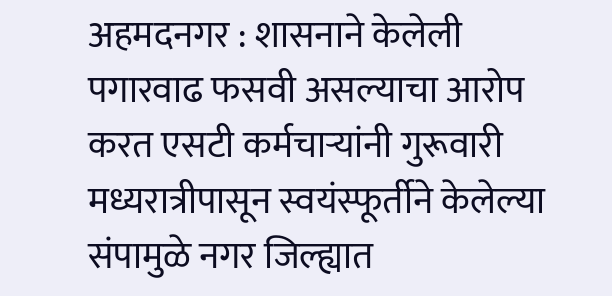अहमदनगर : शासनाने केलेली पगारवाढ फसवी असल्याचा आरोप करत एसटी कर्मचाऱ्यांनी गुरूवारी मध्यरात्रीपासून स्वयंस्फूर्तीने केलेल्या संपामुळे नगर जिल्ह्यात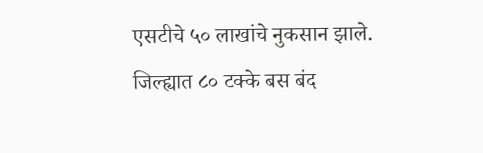एसटीचे ५० लाखांचे नुकसान झाले. जिल्ह्यात ८० टक्के बस बंद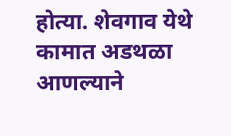होत्या. शेवगाव येथे कामात अडथळा आणल्याने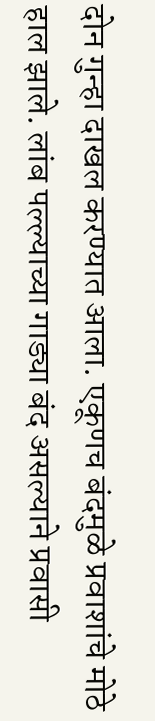दोन गुन्हा दाखल करण्यात आला. एकूणच बंदमुळे प्रवाशांचे मोठे हाल झाले. लांब पल्ल्याच्या गाड्या बंद असल्याने प्रवासी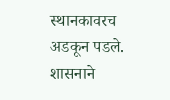स्थानकावरच अडकून पडले.
शासनाने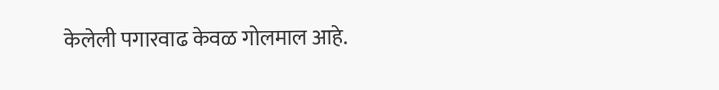केलेली पगारवाढ केवळ गोलमाल आहे.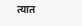त्यात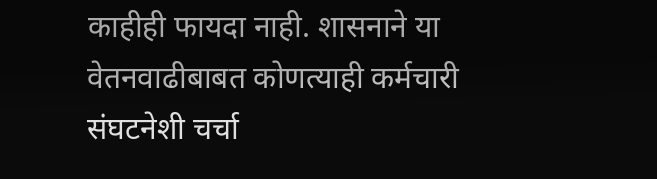काहीही फायदा नाही. शासनाने या वेतनवाढीबाबत कोणत्याही कर्मचारी संघटनेशी चर्चा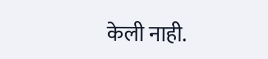केली नाही.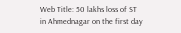Web Title: 50 lakhs loss of ST in Ahmednagar on the first day